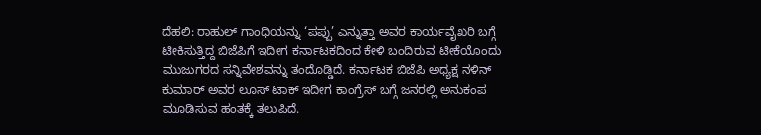ದೆಹಲಿ: ರಾಹುಲ್ ಗಾಂಧಿಯನ್ನು ‘ಪಪ್ಪು’ ಎನ್ನುತ್ತಾ ಅವರ ಕಾರ್ಯವೈಖರಿ ಬಗ್ಗೆ ಟೀಕಿಸುತ್ತಿದ್ದ ಬಿಜೆಪಿಗೆ ಇದೀಗ ಕರ್ನಾಟಕದಿಂದ ಕೇಳಿ ಬಂದಿರುವ ಟೀಕೆಯೊಂದು ಮುಜುಗರದ ಸನ್ನಿವೇಶವನ್ನು ತಂದೊಡ್ಡಿದೆ. ಕರ್ನಾಟಕ ಬಿಜೆಪಿ ಅಧ್ಯಕ್ಷ ನಳಿನ್ ಕುಮಾರ್ ಅವರ ಲೂಸ್ ಟಾಕ್ ಇದೀಗ ಕಾಂಗ್ರೆಸ್ ಬಗ್ಗೆ ಜನರಲ್ಲಿ ಅನುಕಂಪ ಮೂಡಿಸುವ ಹಂತಕ್ಕೆ ತಲುಪಿದೆ.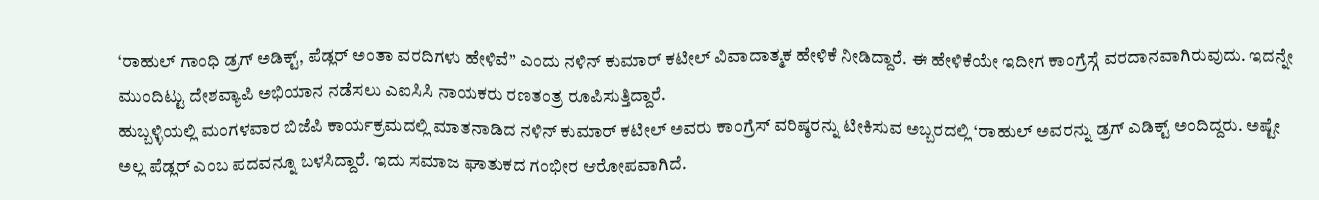‘ರಾಹುಲ್ ಗಾಂಧಿ ಡ್ರಗ್ ಅಡಿಕ್ಟ್, ಪೆಡ್ಲರ್ ಅಂತಾ ವರದಿಗಳು ಹೇಳಿವೆ” ಎಂದು ನಳಿನ್ ಕುಮಾರ್ ಕಟೀಲ್ ವಿವಾದಾತ್ಮಕ ಹೇಳಿಕೆ ನೀಡಿದ್ದಾರೆ. ಈ ಹೇಳಿಕೆಯೇ ಇದೀಗ ಕಾಂಗ್ರೆಸ್ಗೆ ವರದಾನವಾಗಿರುವುದು. ಇದನ್ನೇ ಮುಂದಿಟ್ಟು ದೇಶವ್ಯಾಪಿ ಅಭಿಯಾನ ನಡೆಸಲು ಎಐಸಿಸಿ ನಾಯಕರು ರಣತಂತ್ರ ರೂಪಿಸುತ್ತಿದ್ದಾರೆ.
ಹುಬ್ಬಳ್ಳಿಯಲ್ಲಿ ಮಂಗಳವಾರ ಬಿಜೆಪಿ ಕಾರ್ಯಕ್ರಮದಲ್ಲಿ ಮಾತನಾಡಿದ ನಳಿನ್ ಕುಮಾರ್ ಕಟೀಲ್ ಅವರು ಕಾಂಗ್ರೆಸ್ ವರಿಷ್ಠರನ್ನು ಟೀಕಿಸುವ ಅಬ್ಬರದಲ್ಲಿ ‘ರಾಹುಲ್ ಅವರನ್ನು ಡ್ರಗ್ ಎಡಿಕ್ಟ್ ಅಂದಿದ್ದರು. ಅಷ್ಟೇ ಅಲ್ಲ ಪೆಡ್ಲರ್ ಎಂಬ ಪದವನ್ನೂ ಬಳಸಿದ್ದಾರೆ. ಇದು ಸಮಾಜ ಘಾತುಕದ ಗಂಭೀರ ಆರೋಪವಾಗಿದೆ.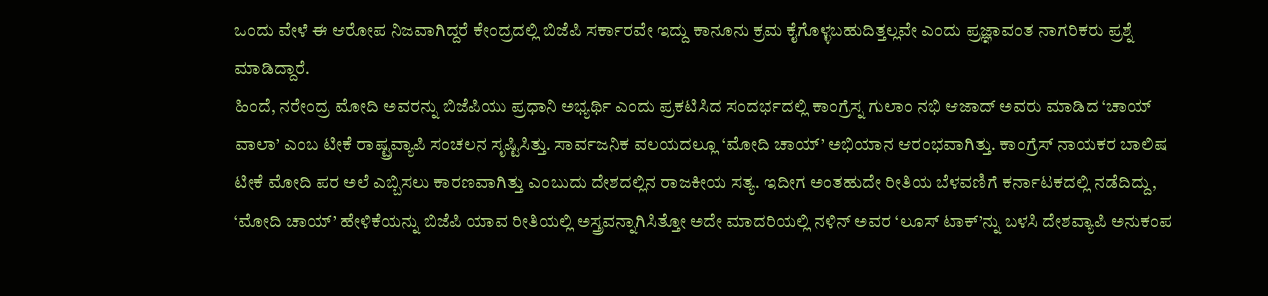ಒಂದು ವೇಳೆ ಈ ಆರೋಪ ನಿಜವಾಗಿದ್ದರೆ ಕೇಂದ್ರದಲ್ಲಿ ಬಿಜೆಪಿ ಸರ್ಕಾರವೇ ಇದ್ದು ಕಾನೂನು ಕ್ರಮ ಕೈಗೊಳ್ಳಬಹುದಿತ್ತಲ್ಲವೇ ಎಂದು ಪ್ರಜ್ಞಾವಂತ ನಾಗರಿಕರು ಪ್ರಶ್ನೆ ಮಾಡಿದ್ದಾರೆ.
ಹಿಂದೆ, ನರೇಂದ್ರ ಮೋದಿ ಅವರನ್ನು ಬಿಜೆಪಿಯು ಪ್ರಧಾನಿ ಅಭ್ಯರ್ಥಿ ಎಂದು ಪ್ರಕಟಿಸಿದ ಸಂದರ್ಭದಲ್ಲಿ ಕಾಂಗ್ರೆಸ್ನ ಗುಲಾಂ ನಭಿ ಆಜಾದ್ ಅವರು ಮಾಡಿದ ‘ಚಾಯ್ ವಾಲಾ’ ಎಂಬ ಟೀಕೆ ರಾಷ್ಟ್ರವ್ಯಾಪಿ ಸಂಚಲನ ಸೃಷ್ಟಿಸಿತ್ತು. ಸಾರ್ವಜನಿಕ ವಲಯದಲ್ಲೂ ‘ಮೋದಿ ಚಾಯ್’ ಅಭಿಯಾನ ಆರಂಭವಾಗಿತ್ತು. ಕಾಂಗ್ರೆಸ್ ನಾಯಕರ ಬಾಲಿಷ ಟೀಕೆ ಮೋದಿ ಪರ ಅಲೆ ಎಬ್ಬಿಸಲು ಕಾರಣವಾಗಿತ್ತು ಎಂಬುದು ದೇಶದಲ್ಲಿನ ರಾಜಕೀಯ ಸತ್ಯ. ಇದೀಗ ಅಂತಹುದೇ ರೀತಿಯ ಬೆಳವಣಿಗೆ ಕರ್ನಾಟಕದಲ್ಲಿ ನಡೆದಿದ್ದು, ‘ಮೋದಿ ಚಾಯ್’ ಹೇಳಿಕೆಯನ್ನು ಬಿಜೆಪಿ ಯಾವ ರೀತಿಯಲ್ಲಿ ಅಸ್ತ್ರವನ್ನಾಗಿಸಿತ್ತೋ ಅದೇ ಮಾದರಿಯಲ್ಲಿ ನಳಿನ್ ಅವರ ‘ಲೂಸ್ ಟಾಕ್’ನ್ನು ಬಳಸಿ ದೇಶವ್ಯಾಪಿ ಅನುಕಂಪ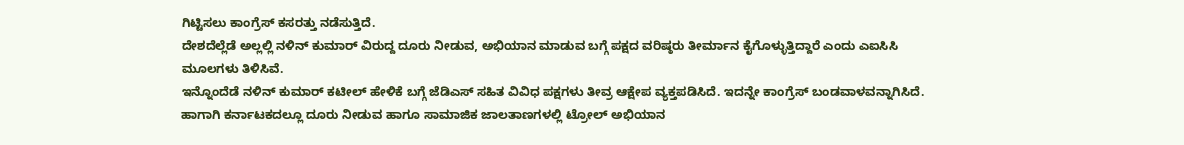ಗಿಟ್ಟಿಸಲು ಕಾಂಗ್ರೆಸ್ ಕಸರತ್ತು ನಡೆಸುತ್ತಿದೆ.
ದೇಶದೆಲ್ಲೆಡೆ ಅಲ್ಲಲ್ಲಿ ನಳಿನ್ ಕುಮಾರ್ ವಿರುದ್ದ ದೂರು ನೀಡುವ, ಅಭಿಯಾನ ಮಾಡುವ ಬಗ್ಗೆ ಪಕ್ಷದ ವರಿಷ್ಠರು ತೀರ್ಮಾನ ಕೈಗೊಳ್ಳುತ್ತಿದ್ದಾರೆ ಎಂದು ಎಐಸಿಸಿ ಮೂಲಗಳು ತಿಳಿಸಿವೆ.
ಇನ್ನೊಂದೆಡೆ ನಳಿನ್ ಕುಮಾರ್ ಕಟೀಲ್ ಹೇಳಿಕೆ ಬಗ್ಗೆ ಜೆಡಿಎಸ್ ಸಹಿತ ವಿವಿಧ ಪಕ್ಷಗಳು ತೀವ್ರ ಆಕ್ಷೇಪ ವ್ಯಕ್ತಪಡಿಸಿದೆ. ಇದನ್ನೇ ಕಾಂಗ್ರೆಸ್ ಬಂಡವಾಳವನ್ನಾಗಿಸಿದೆ. ಹಾಗಾಗಿ ಕರ್ನಾಟಕದಲ್ಲೂ ದೂರು ನೀಡುವ ಹಾಗೂ ಸಾಮಾಜಿಕ ಜಾಲತಾಣಗಳಲ್ಲಿ ಟ್ರೋಲ್ ಅಭಿಯಾನ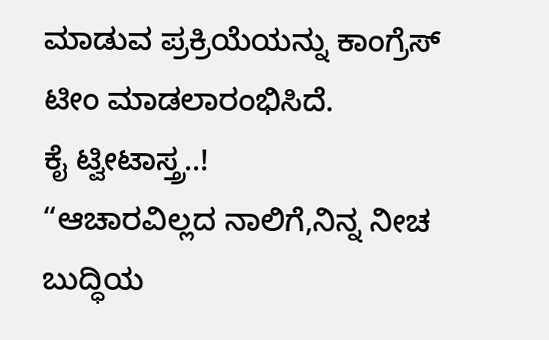ಮಾಡುವ ಪ್ರಕ್ರಿಯೆಯನ್ನು ಕಾಂಗ್ರೆಸ್ ಟೀಂ ಮಾಡಲಾರಂಭಿಸಿದೆ.
ಕೈ ಟ್ವೀಟಾಸ್ತ್ರ..!
“ಆಚಾರವಿಲ್ಲದ ನಾಲಿಗೆ,ನಿನ್ನ ನೀಚ ಬುದ್ಧಿಯ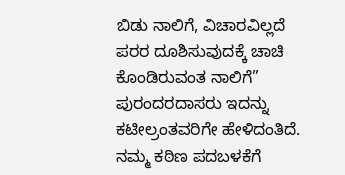ಬಿಡು ನಾಲಿಗೆ, ವಿಚಾರವಿಲ್ಲದೆ ಪರರ ದೂಶಿಸುವುದಕ್ಕೆ ಚಾಚಿ ಕೊಂಡಿರುವಂತ ನಾಲಿಗೆ” ಪುರಂದರದಾಸರು ಇದನ್ನು ಕಟೀಲ್ರಂತವರಿಗೇ ಹೇಳಿದಂತಿದೆ. ನಮ್ಮ ಕಠಿಣ ಪದಬಳಕೆಗೆ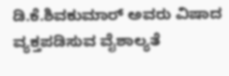ಡಿ.ಕೆ.ಶಿವಕುಮಾರ್ ಅವರು ವಿಷಾದ ವ್ಯಕ್ತಪಡಿಸುವ ವೈಶಾಲ್ಯತೆ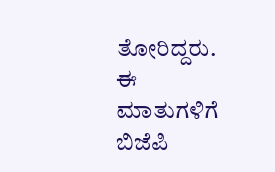ತೋರಿದ್ದರು. ಈ ಮಾತುಗಳಿಗೆ ಬಿಜೆಪಿ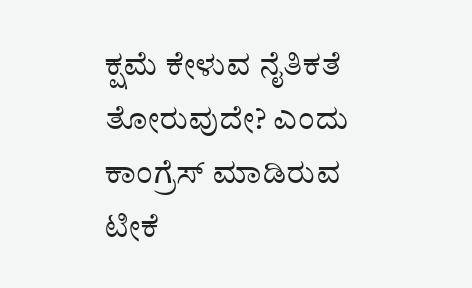ಕ್ಷಮೆ ಕೇಳುವ ನೈತಿಕತೆ ತೋರುವುದೇ? ಎಂದು ಕಾಂಗ್ರೆಸ್ ಮಾಡಿರುವ ಟೀಕೆ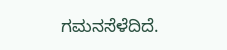ಗಮನಸೆಳೆದಿದೆ.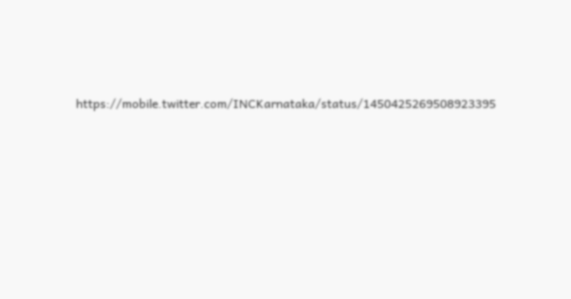https://mobile.twitter.com/INCKarnataka/status/1450425269508923395